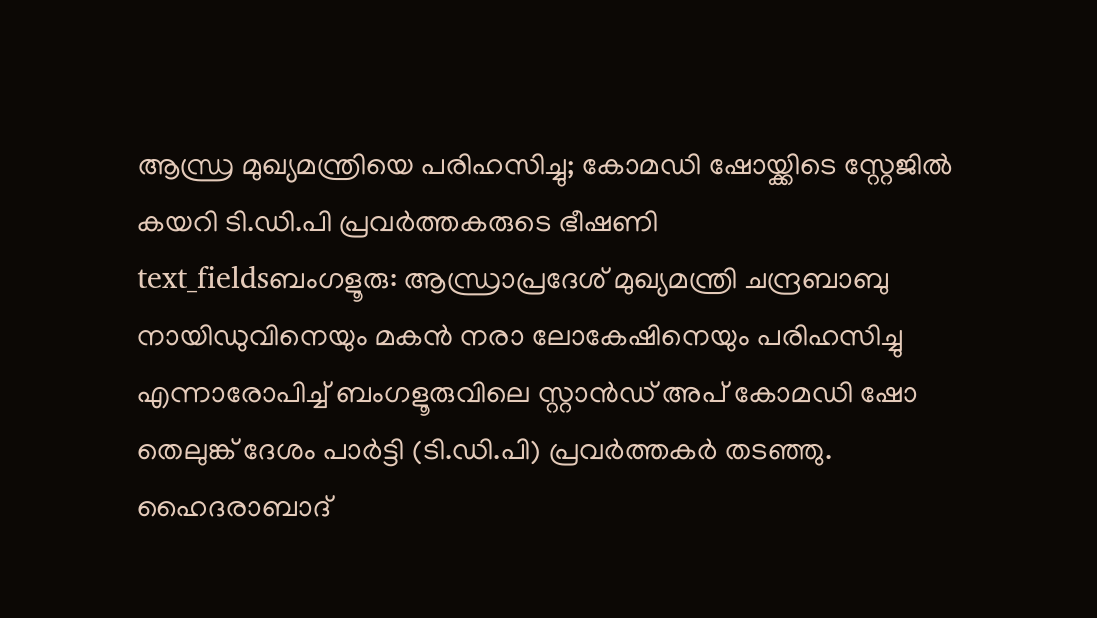ആന്ധ്ര മുഖ്യമന്ത്രിയെ പരിഹസിച്ചു; കോമഡി ഷോയ്ക്കിടെ സ്റ്റേജിൽ കയറി ടി.ഡി.പി പ്രവർത്തകരുടെ ഭീഷണി
text_fieldsബംഗളൂരു: ആന്ധ്രാപ്രദേശ് മുഖ്യമന്ത്രി ചന്ദ്രബാബു നായിഡുവിനെയും മകൻ നരാ ലോകേഷിനെയും പരിഹസിച്ചു എന്നാരോപിച്ച് ബംഗളൂരുവിലെ സ്റ്റാൻഡ് അപ് കോമഡി ഷോ തെലുങ്ക് ദേശം പാർട്ടി (ടി.ഡി.പി) പ്രവർത്തകർ തടഞ്ഞു. ഹൈദരാബാദ്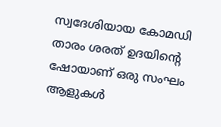സ്വദേശിയായ കോമഡി താരം ശരത് ഉദയിന്റെ ഷോയാണ് ഒരു സംഘം ആളുകൾ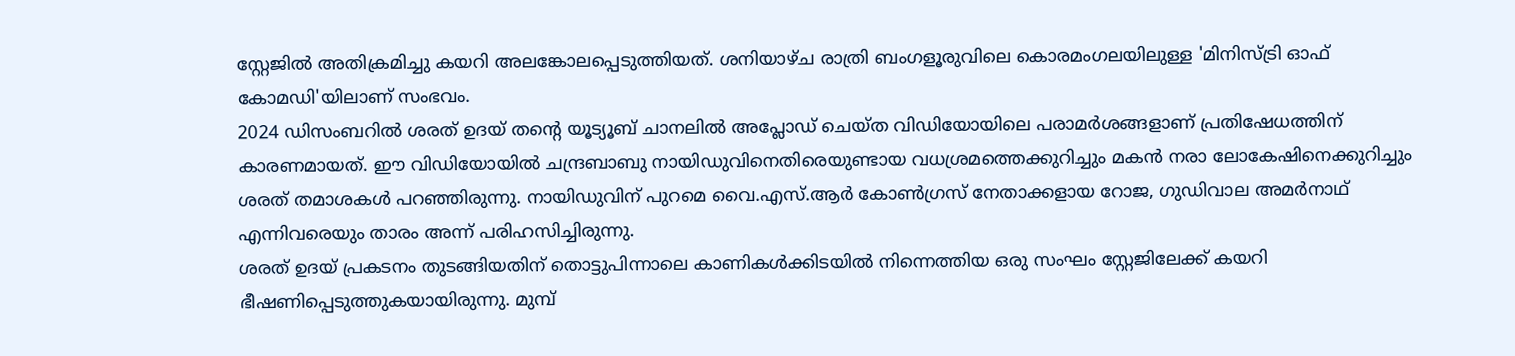സ്റ്റേജിൽ അതിക്രമിച്ചു കയറി അലങ്കോലപ്പെടുത്തിയത്. ശനിയാഴ്ച രാത്രി ബംഗളൂരുവിലെ കൊരമംഗലയിലുള്ള 'മിനിസ്ട്രി ഓഫ് കോമഡി'യിലാണ് സംഭവം.
2024 ഡിസംബറിൽ ശരത് ഉദയ് തന്റെ യൂട്യൂബ് ചാനലിൽ അപ്ലോഡ് ചെയ്ത വിഡിയോയിലെ പരാമർശങ്ങളാണ് പ്രതിഷേധത്തിന് കാരണമായത്. ഈ വിഡിയോയിൽ ചന്ദ്രബാബു നായിഡുവിനെതിരെയുണ്ടായ വധശ്രമത്തെക്കുറിച്ചും മകൻ നരാ ലോകേഷിനെക്കുറിച്ചും ശരത് തമാശകൾ പറഞ്ഞിരുന്നു. നായിഡുവിന് പുറമെ വൈ.എസ്.ആർ കോൺഗ്രസ് നേതാക്കളായ റോജ, ഗുഡിവാല അമർനാഥ് എന്നിവരെയും താരം അന്ന് പരിഹസിച്ചിരുന്നു.
ശരത് ഉദയ് പ്രകടനം തുടങ്ങിയതിന് തൊട്ടുപിന്നാലെ കാണികൾക്കിടയിൽ നിന്നെത്തിയ ഒരു സംഘം സ്റ്റേജിലേക്ക് കയറി ഭീഷണിപ്പെടുത്തുകയായിരുന്നു. മുമ്പ്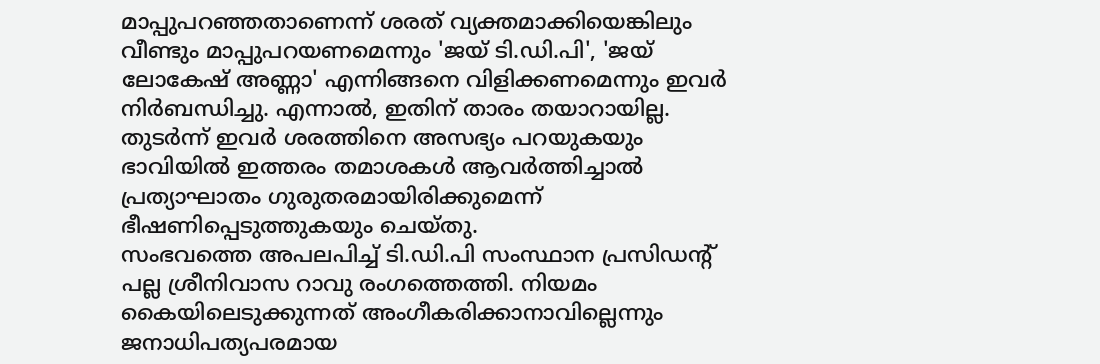മാപ്പുപറഞ്ഞതാണെന്ന് ശരത് വ്യക്തമാക്കിയെങ്കിലും വീണ്ടും മാപ്പുപറയണമെന്നും 'ജയ് ടി.ഡി.പി', 'ജയ് ലോകേഷ് അണ്ണാ' എന്നിങ്ങനെ വിളിക്കണമെന്നും ഇവർ നിർബന്ധിച്ചു. എന്നാൽ, ഇതിന് താരം തയാറായില്ല. തുടർന്ന് ഇവർ ശരത്തിനെ അസഭ്യം പറയുകയും ഭാവിയിൽ ഇത്തരം തമാശകൾ ആവർത്തിച്ചാൽ പ്രത്യാഘാതം ഗുരുതരമായിരിക്കുമെന്ന് ഭീഷണിപ്പെടുത്തുകയും ചെയ്തു.
സംഭവത്തെ അപലപിച്ച് ടി.ഡി.പി സംസ്ഥാന പ്രസിഡന്റ് പല്ല ശ്രീനിവാസ റാവു രംഗത്തെത്തി. നിയമം കൈയിലെടുക്കുന്നത് അംഗീകരിക്കാനാവില്ലെന്നും ജനാധിപത്യപരമായ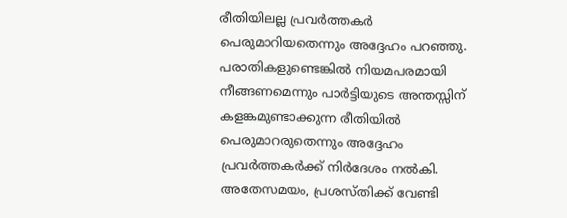രീതിയിലല്ല പ്രവർത്തകർ പെരുമാറിയതെന്നും അദ്ദേഹം പറഞ്ഞു. പരാതികളുണ്ടെങ്കിൽ നിയമപരമായി നീങ്ങണമെന്നും പാർട്ടിയുടെ അന്തസ്സിന് കളങ്കമുണ്ടാക്കുന്ന രീതിയിൽ പെരുമാറരുതെന്നും അദ്ദേഹം പ്രവർത്തകർക്ക് നിർദേശം നൽകി. അതേസമയം, പ്രശസ്തിക്ക് വേണ്ടി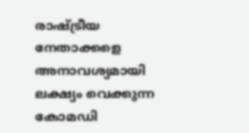രാഷ്ട്രീയ നേതാക്കളെ അനാവശ്യമായി ലക്ഷ്യം വെക്കുന്ന കോമഡി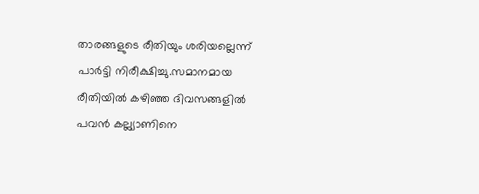താരങ്ങളുടെ രീതിയും ശരിയല്ലെന്ന് പാർട്ടി നിരീക്ഷിച്ചു.സമാനമായ രീതിയിൽ കഴിഞ്ഞ ദിവസങ്ങളിൽ പവൻ കല്ല്യാണിനെ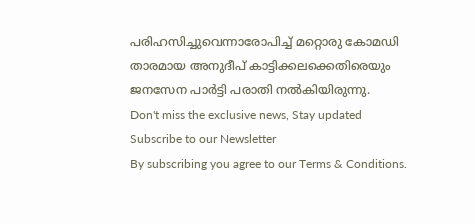പരിഹസിച്ചുവെന്നാരോപിച്ച് മറ്റൊരു കോമഡി താരമായ അനുദീപ് കാട്ടിക്കലക്കെതിരെയും ജനസേന പാർട്ടി പരാതി നൽകിയിരുന്നു.
Don't miss the exclusive news, Stay updated
Subscribe to our Newsletter
By subscribing you agree to our Terms & Conditions.